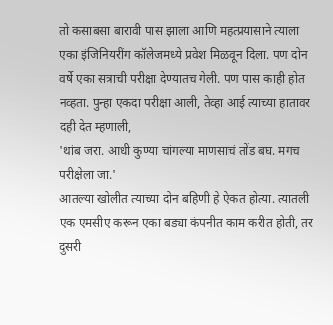तो कसाबसा बारावी पास झाला आणि महत्प्रयासाने त्याला एका इंजिनियरींग कॉलेजमध्ये प्रवेश मिळवून दिला. पण दोन वर्षे एका सत्राची परीक्षा देण्यातच गेली. पण पास काही होत नव्हता. पुन्हा एकदा परीक्षा आली, तेव्हा आई त्याच्या हातावर दही देत म्हणाली,
'थांब जरा. आधी कुण्या चांगल्या माणसाचं तोंड बघ. मगच परीक्षेला जा.'
आतल्या खोलीत त्याच्या दोन बहिणी हे ऐकत होत्या. त्यातली एक एमसीए करून एका बड्या कंपनीत काम करीत होती, तर दुसरी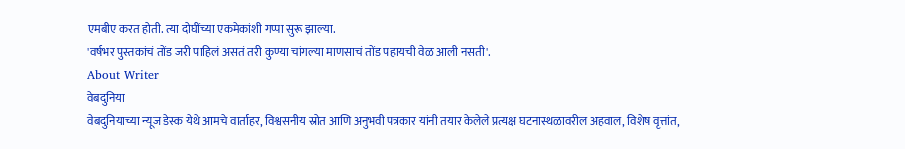एमबीए करत होती. त्या दोघींच्या एकमेकांशी गप्पा सुरू झाल्या.
'वर्षभर पुस्तकांचं तोंड जरी पाहिलं असतं तरी कुण्या चांगल्या माणसाचं तोंड पहायची वेळ आली नसती'.
About Writer
वेबदुनिया
वेबदुनियाच्या न्यूज डेस्क येथे आमचे वार्ताहर, विश्वसनीय स्रोत आणि अनुभवी पत्रकार यांनी तयार केलेले प्रत्यक्ष घटनास्थळावरील अहवाल, विशेष वृत्तांत,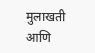मुलाखती आणि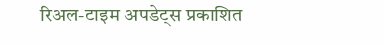रिअल-टाइम अपडेट्स प्रकाशित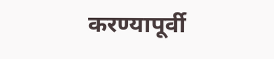करण्यापूर्वी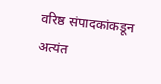वरिष्ठ संपादकांकडून अत्यंत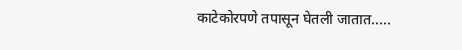काटेकोरपणे तपासून घेतली जातात.....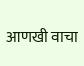आणखी वाचा